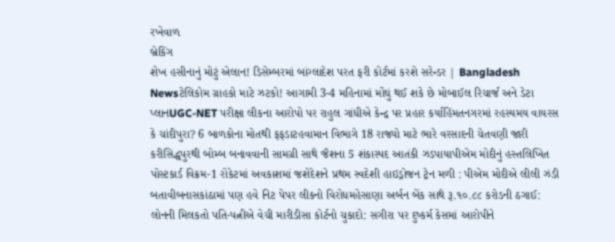રખેવાળ
બ્રેકિંગ
શેખ હસીનાનું મોટું એલાન! ડિસેમ્બરમાં બાંગ્લાદેશ પરત ફરી કોર્ટમાં કરશે સરેન્ડર | Bangladesh Newsટેલિકોમ ગ્રાહકો માટે ઝટકો! આગામી 3-4 મહિનામાં મોંઘું થઈ શકે છે મોબાઈલ રિચાર્જ અને ડેટા પ્લાનUGC-NET પરીક્ષા લીકના આરોપો પર રાહુલ ગાંધીએ કેન્દ્ર પર પ્રહાર કર્યાહિંમતનગરમાં રહસ્યમય વાયરસ કે ચાંદીપુરા? 6 બાળકોના મોતથી ફફડાટહવામાન વિભાગે 18 રાજ્યો માટે ભારે વરસાદની ચેતવણી જારી કરીસિદ્ધપુરથી બોમ્બ બનાવવાની સામગ્રી સાથે જૈશના 5 શંકાસ્પદ આતંકી ઝડપાયાપીએમ મોદીનું હસ્તલિખિત પોસ્ટકાર્ડ વિક્રમ-1 રોકેટમાં અવકાશમાં જશેદેશને પ્રથમ સ્વદેશી હાઇડ્રોજન ટ્રેન મળી : પીએમ મોદીએ લીલી ઝંડી બતાવીબનાસકાંઠામાં પણ હવે નિટ પેપર લીકનો વિરોધમહેસાણા અર્બન બેંક સાથે રૂ.૧૦.૮૮ કરોડની ઠગાઈ: લોનની મિલકતો પતિ-પત્નીએ વેચી મારીડીસા કોર્ટનો ચુકાદો: સગીરા પર દુષ્કર્મ કેસમાં આરોપીને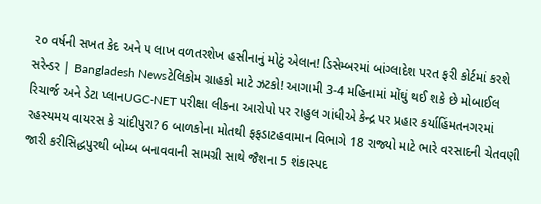૨૦ વર્ષની સખત કેદ અને ૫ લાખ વળતરશેખ હસીનાનું મોટું એલાન! ડિસેમ્બરમાં બાંગ્લાદેશ પરત ફરી કોર્ટમાં કરશે સરેન્ડર | Bangladesh Newsટેલિકોમ ગ્રાહકો માટે ઝટકો! આગામી 3-4 મહિનામાં મોંઘું થઈ શકે છે મોબાઈલ રિચાર્જ અને ડેટા પ્લાનUGC-NET પરીક્ષા લીકના આરોપો પર રાહુલ ગાંધીએ કેન્દ્ર પર પ્રહાર કર્યાહિંમતનગરમાં રહસ્યમય વાયરસ કે ચાંદીપુરા? 6 બાળકોના મોતથી ફફડાટહવામાન વિભાગે 18 રાજ્યો માટે ભારે વરસાદની ચેતવણી જારી કરીસિદ્ધપુરથી બોમ્બ બનાવવાની સામગ્રી સાથે જૈશના 5 શંકાસ્પદ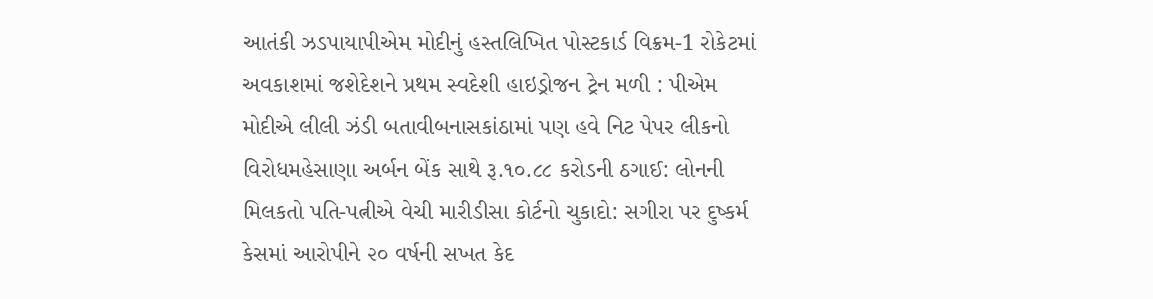આતંકી ઝડપાયાપીએમ મોદીનું હસ્તલિખિત પોસ્ટકાર્ડ વિક્રમ-1 રોકેટમાં અવકાશમાં જશેદેશને પ્રથમ સ્વદેશી હાઇડ્રોજન ટ્રેન મળી : પીએમ મોદીએ લીલી ઝંડી બતાવીબનાસકાંઠામાં પણ હવે નિટ પેપર લીકનો વિરોધમહેસાણા અર્બન બેંક સાથે રૂ.૧૦.૮૮ કરોડની ઠગાઈ: લોનની મિલકતો પતિ-પત્નીએ વેચી મારીડીસા કોર્ટનો ચુકાદો: સગીરા પર દુષ્કર્મ કેસમાં આરોપીને ૨૦ વર્ષની સખત કેદ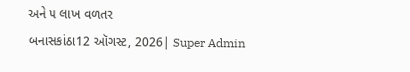અને ૫ લાખ વળતર
બનાસકાંઠા12 ઑગસ્ટ, 2026| Super Admin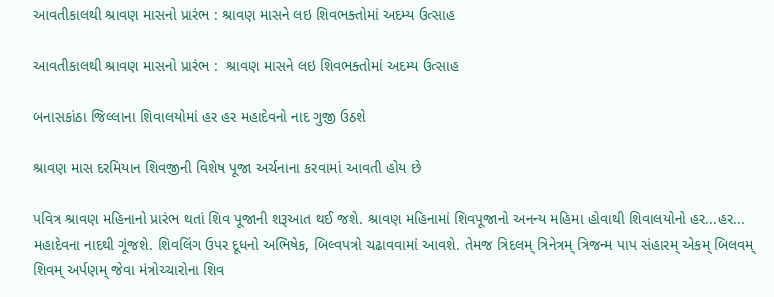આવતીકાલથી શ્રાવણ માસનો પ્રારંભ : શ્રાવણ માસને લઇ શિવભક્તોમાં અદમ્ય ઉત્સાહ

આવતીકાલથી શ્રાવણ માસનો પ્રારંભ :  શ્રાવણ માસને લઇ શિવભક્તોમાં અદમ્ય ઉત્સાહ

બનાસકાંઠા જિલ્લાના શિવાલયોમાં હર હર મહાદેવનો નાદ ગુજી ઉઠશે

શ્રાવણ માસ દરમિયાન શિવજીની વિશેષ પૂજા અર્ચનાના કરવામાં આવતી હોય છે

પવિત્ર શ્રાવણ મહિનાનો પ્રારંભ થતાં શિવ પૂજાની શરૂઆત થઈ જશે. શ્રાવણ મહિનામાં શિવપૂજાનો અનન્ય મહિમા હોવાથી શિવાલયોનો હર...હર... મહાદેવના નાદથી ગૂંજશે. શિવલિંગ ઉપર દૂધનો અભિષેક, બિલ્વપત્રો ચઢાવવામાં આવશે. તેમજ ત્રિદલમ્ ત્રિનેત્રમ્ ત્રિજન્મ પાપ સંહારમ્ એકમ્ બિલવમ્ શિવમ્ અર્પણમ્ જેવા મંત્રોચ્ચારોના શિવ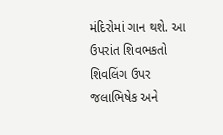મંદિરોમાં ગાન થશે. આ ઉપરાંત શિવભકતો શિવલિંગ ઉપર જલાભિષેક અને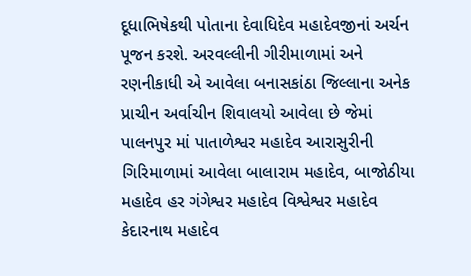દૂધાભિષેકથી પોતાના દેવાધિદેવ મહાદેવજીનાં અર્ચન પૂજન કરશે. અરવલ્લીની ગીરીમાળામાં અને રણનીકાધી એ આવેલા બનાસકાંઠા જિલ્લાના અનેક પ્રાચીન અર્વાચીન શિવાલયો આવેલા છે જેમાં પાલનપુર માં પાતાળેશ્વર મહાદેવ આરાસુરીની ગિરિમાળામાં આવેલા બાલારામ મહાદેવ, બાજોઠીયા મહાદેવ હર ગંગેશ્વર મહાદેવ વિશ્વેશ્વર મહાદેવ કેદારનાથ મહાદેવ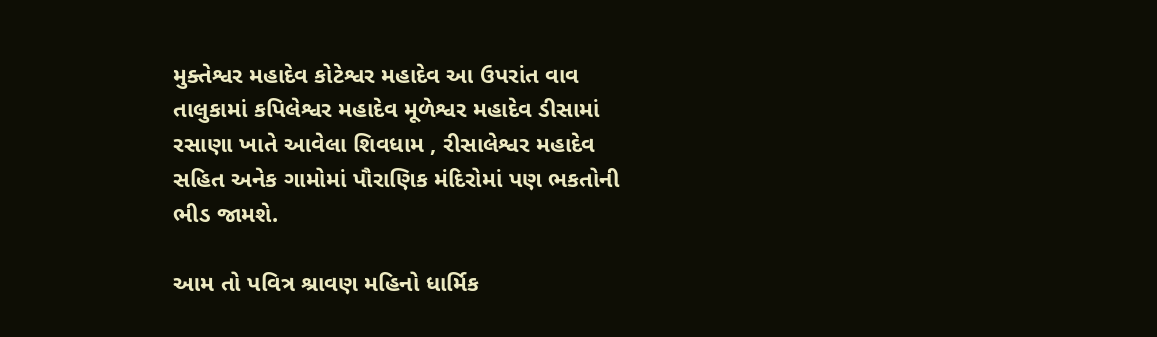મુક્તેશ્વર મહાદેવ કોટેશ્વર મહાદેવ આ ઉપરાંત વાવ તાલુકામાં કપિલેશ્વર મહાદેવ મૂળેશ્વર મહાદેવ ડીસામાં રસાણા ખાતે આવેલા શિવધામ , રીસાલેશ્વર મહાદેવ સહિત અનેક ગામોમાં પૌરાણિક મંદિરોમાં પણ ભકતોની ભીડ જામશે.

આમ તો પવિત્ર શ્રાવણ મહિનો ધાર્મિક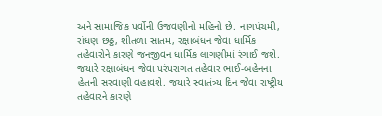અને સામાજિક પર્વોની ઉજવણીનો મહિનો છે. નાગપંચમી, રાંધણ છઠ્ઠ, શીતળા સાતમ, રક્ષાબંધન જેવા ધાર્મિક તહેવારોને કારણે જનજીવન ધાર્મિક લાગણીમાં રંગાઈ જશે. જયારે રક્ષાબંધન જેવા પરંપરાગત તહેવાર ભાઈ-બહેનના હેતની સરવાણી વહાવશે. જયારે સ્વાતંત્ર્ય દિન જેવા રાષ્ટ્રીય તહેવારને કારણે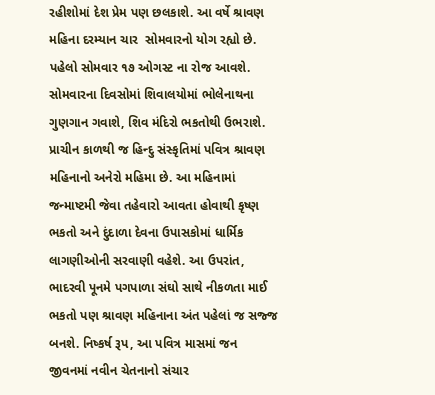રહીશોમાં દેશ પ્રેમ પણ છલકાશે. આ વર્ષે શ્રાવણ મહિના દરમ્યાન ચાર  સોમવારનો યોગ રહ્યો છે. પહેલો સોમવાર ૧૭ ઓગસ્ટ ના રોજ આવશે. સોમવારના દિવસોમાં શિવાલયોમાં ભોલેનાથના ગુણગાન ગવાશે, શિવ મંદિરો ભકતોથી ઉભરાશે. પ્રાચીન કાળથી જ હિન્દુ સંસ્કૃતિમાં પવિત્ર શ્રાવણ મહિનાનો અનેરો મહિમા છે. આ મહિનામાં જન્માષ્ટમી જેવા તહેવારો આવતા હોવાથી કૃષ્ણ ભકતો અને દુંદાળા દેવના ઉપાસકોમાં ધાર્મિક લાગણીઓની સરવાણી વહેશે. આ ઉપરાંત, ભાદરવી પૂનમે પગપાળા સંઘો સાથે નીકળતા માઈ ભકતો પણ શ્રાવણ મહિનાના અંત પહેલાં જ સજ્જ બનશે. નિષ્કર્ષ રૂપ, આ પવિત્ર માસમાં જન જીવનમાં નવીન ચેતનાનો સંચાર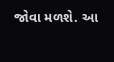જોવા મળશે. આ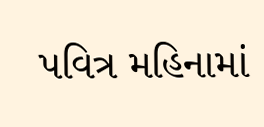પવિત્ર મહિનામાં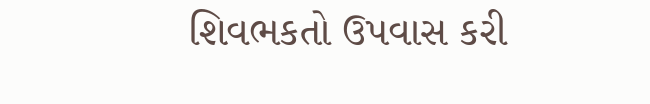શિવભકતો ઉપવાસ કરી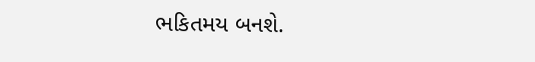ભકિતમય બનશે.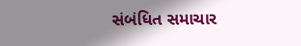સંબંધિત સમાચાર